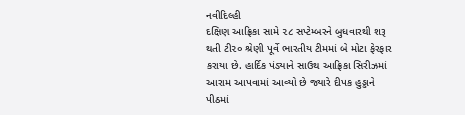નવીદિલ્હી
દક્ષિણ આફ્રિકા સામે ૨૮ સપ્ટેમ્બરને બુધવારથી શરૂ થતી ટી૨૦ શ્રેણી પૂર્વે ભારતીય ટીમમાં બે મોટા ફેરફાર કરાયા છે. હાર્દિક પંડ્યાને સાઉથ આફ્રિકા સિરીઝમાં આરામ આપવામાં આવ્યો છે જ્યારે દીપક હુડ્ડાને પીઠમાં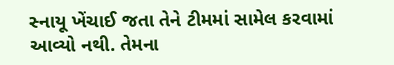સ્નાયૂ ખેંચાઈ જતા તેને ટીમમાં સામેલ કરવામાં આવ્યો નથી. તેમના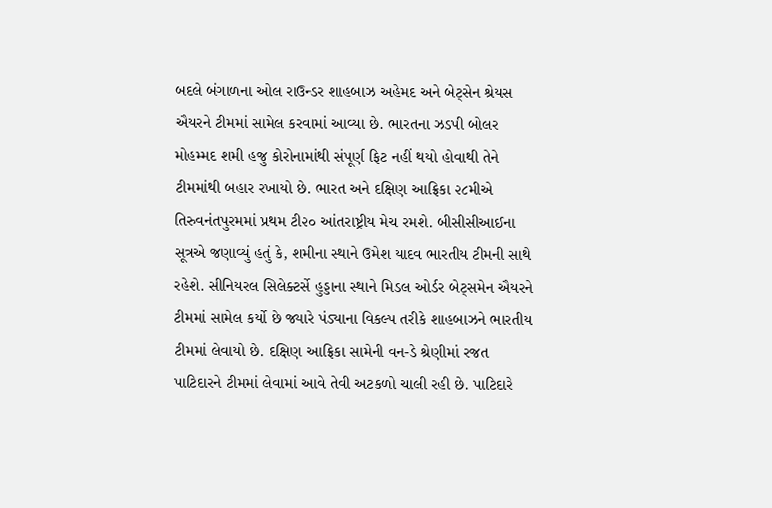બદલે બંગાળના ઓલ રાઉન્ડર શાહબાઝ અહેમદ અને બેટ્સેન શ્રેયસ ઐયરને ટીમમાં સામેલ કરવામાં આવ્યા છે. ભારતના ઝડપી બોલર મોહમ્મદ શમી હજુ કોરોનામાંથી સંપૂર્ણ ફિટ નહીં થયો હોવાથી તેને ટીમમાંથી બહાર રખાયો છે. ભારત અને દક્ષિણ આફ્રિકા ૨૮મીએ તિરુવનંતપુરમમાં પ્રથમ ટી૨૦ આંતરાષ્ટ્રીય મેચ રમશે. બીસીસીઆઈના સૂત્રએ જણાવ્યું હતું કે, શમીના સ્થાને ઉમેશ યાદવ ભારતીય ટીમની સાથે રહેશે. સીનિયરલ સિલેક્ટર્સે હુડ્ડાના સ્થાને મિડલ ઓર્ડર બેટ્સમેન ઐયરને ટીમમાં સામેલ કર્યો છે જ્યારે પંડ્યાના વિકલ્પ તરીકે શાહબાઝને ભારતીય ટીમમાં લેવાયો છે. દક્ષિણ આફ્રિકા સામેની વન-ડે શ્રેણીમાં રજત પાટિદારને ટીમમાં લેવામાં આવે તેવી અટકળો ચાલી રહી છે. પાટિદારે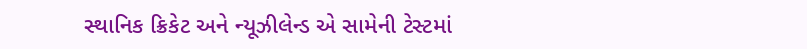સ્થાનિક ક્રિકેટ અને ન્યૂઝીલેન્ડ એ સામેની ટેસ્ટમાં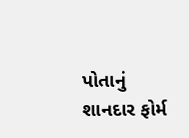પોતાનું શાનદાર ફોર્મ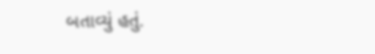બતાવ્યું હતું.